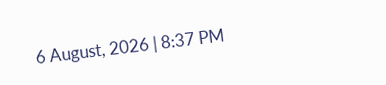6 August, 2026 | 8:37 PM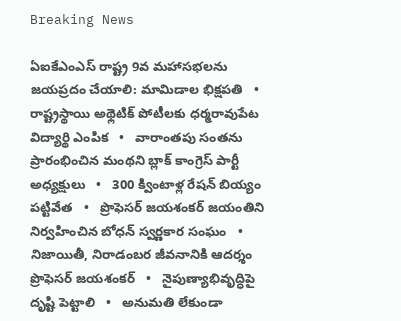Breaking News

ఏఐకేఎంఎస్ రాష్ట్ర 9వ మహాసభలను జయప్రదం చేయాలి: మామిడాల భిక్షపతి   •   రాష్ట్రస్థాయి అథ్లెటిక్ పోటీలకు ధర్మరావుపేట విద్యార్థి ఎంపిక   •   వారాంతపు సంతను ప్రారంభించిన మంథని బ్లాక్ కాంగ్రెస్ పార్టీ అధ్యక్షులు   •   300 క్వింటాళ్ల రేషన్ బియ్యం పట్టివేత   •   ప్రొఫెసర్ జయశంకర్ జయంతిని నిర్వహించిన బోధన్ స్వర్ణకార సంఘం   •   నిజాయితీ, నిరాడంబర జీవనానికి ఆదర్శం ప్రొఫెసర్ జయశంకర్   •   నైపుణ్యాభివృద్ధిపై దృష్టి పెట్టాలి   •   అనుమతి లేకుండా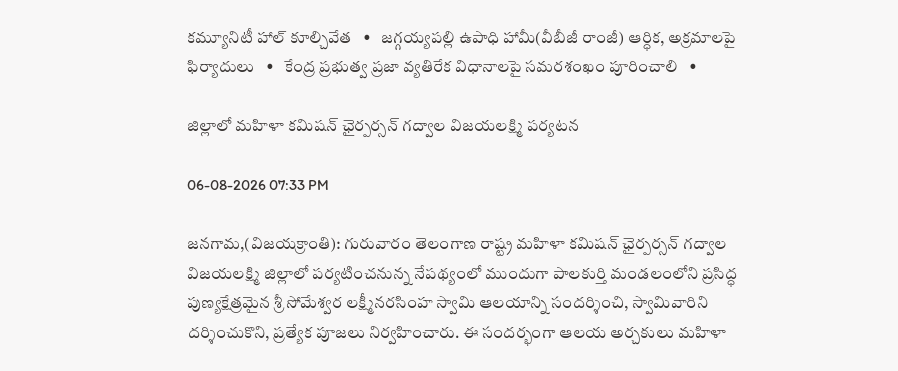కమ్యూనిటీ హాల్ కూల్చివేత   •   జగ్గయ్యపల్లి ఉపాధి హామీ(వీబీజీ రాంజీ) ఆర్ధిక, అక్రమాలపై ఫిర్యాదులు   •   కేంద్ర ప్రభుత్వ ప్రజా వ్యతిరేక విధానాలపై సమరశంఖం పూరించాలి   •

జిల్లాలో మహిళా కమిషన్ ఛైర్పర్సన్ గద్వాల విజయలక్ష్మి పర్యటన

06-08-2026 07:33 PM

జనగామ,(విజయక్రాంతి): గురువారం తెలంగాణ రాష్ట్ర మహిళా కమిషన్ ఛైర్పర్సన్ గద్వాల విజయలక్ష్మి జిల్లాలో పర్యటించనున్న నేపథ్యంలో ముందుగా పాలకుర్తి మండలంలోని ప్రసిద్ధ పుణ్యక్షేత్రమైన శ్రీ సోమేశ్వర లక్ష్మీనరసింహ స్వామి ఆలయాన్ని సందర్శించి, స్వామివారిని దర్శించుకొని, ప్రత్యేక పూజలు నిర్వహించారు. ఈ సందర్భంగా ఆలయ అర్చకులు మహిళా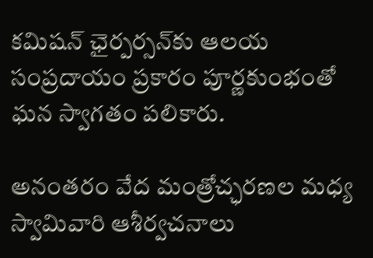కమిషన్ ఛైర్పర్సన్‌కు ఆలయ సంప్రదాయం ప్రకారం పూర్ణకుంభంతో ఘన స్వాగతం పలికారు.

అనంతరం వేద మంత్రోచ్ఛరణల మధ్య స్వామివారి ఆశీర్వచనాలు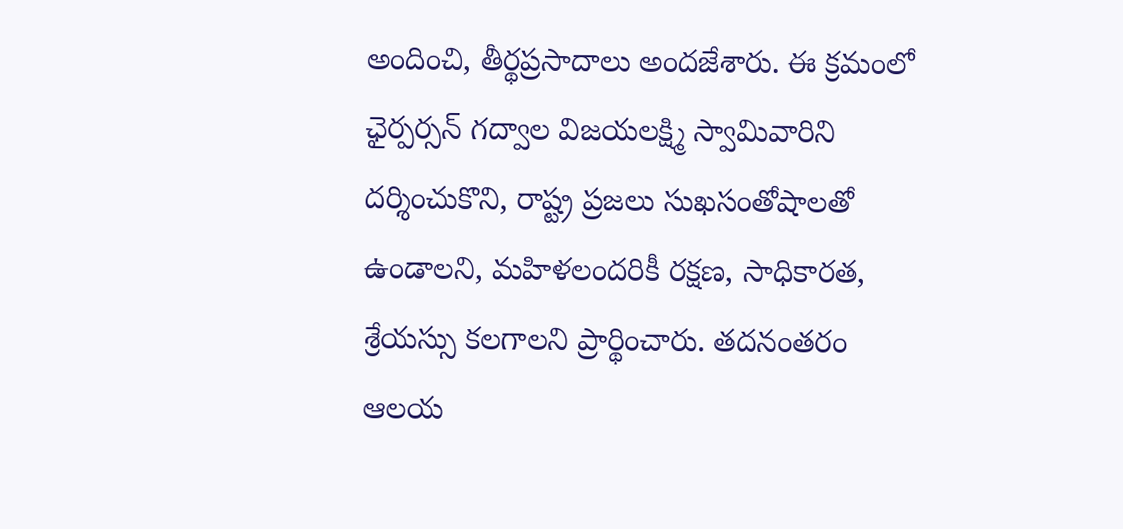అందించి, తీర్థప్రసాదాలు అందజేశారు. ఈ క్రమంలో ఛైర్పర్సన్ గద్వాల విజయలక్ష్మి స్వామివారిని దర్శించుకొని, రాష్ట్ర ప్రజలు సుఖసంతోషాలతో ఉండాలని, మహిళలందరికీ రక్షణ, సాధికారత, శ్రేయస్సు కలగాలని ప్రార్థించారు. తదనంతరం ఆలయ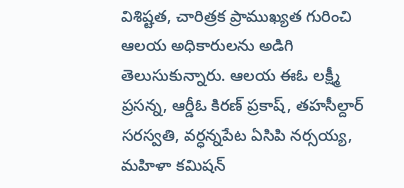విశిష్టత, చారిత్రక ప్రాముఖ్యత గురించి ఆలయ అధికారులను అడిగి తెలుసుకున్నారు. ఆలయ ఈఓ లక్ష్మీ ప్రసన్న, ఆర్డీఓ కిరణ్ ప్రకాష్, తహసీల్దార్ సరస్వతి, వర్ధన్నపేట ఏసిపి నర్సయ్య, మహిళా కమిషన్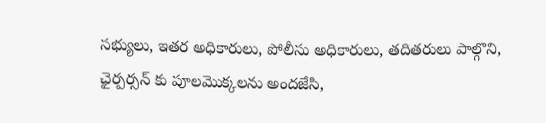సభ్యులు, ఇతర అధికారులు, పోలీసు అధికారులు, తదితరులు పాల్గొని, ఛైర్పర్సన్ కు పూలమొక్కలను అందజేసి,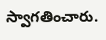స్వాగతించారు.